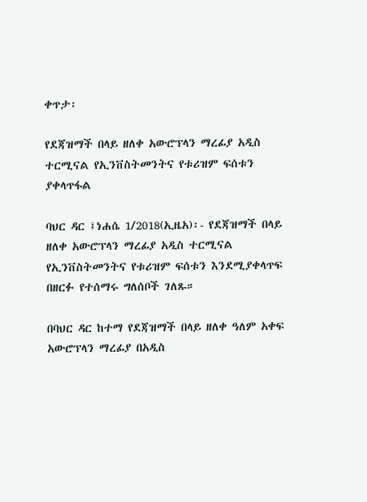ቀጥታ፡

የደጃዝማች በላይ ዘለቀ አውሮፕላን ማረፊያ አዲስ ተርሚናል የኢንቨስትመንትና የቱሪዝም ፍሰቱን ያቀላጥፋል

ባህር ዳር ፤ነሐሴ 1/2018(ኢዜአ)፡- የደጃዝማች በላይ ዘለቀ አውሮፕላን ማረፊያ አዲስ ተርሚናል የኢንቨስትመንትና የቱሪዝም ፍሰቱን እንደሚያቀላጥፍ በዘርፉ የተሰማሩ ግለሰቦች ገለጹ።

በባህር ዳር ከተማ የደጃዝማች በላይ ዘለቀ ዓለም አቀፍ አውሮፕላን ማረፊያ በአዲስ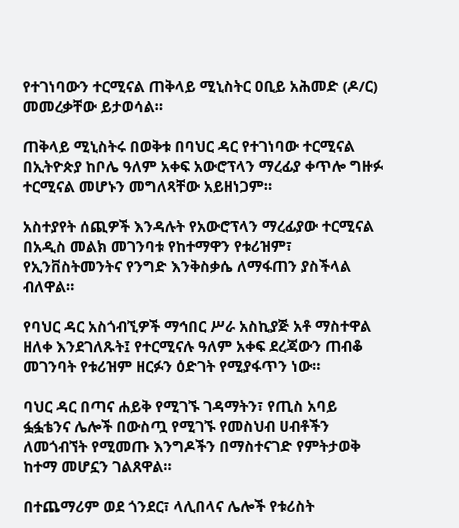የተገነባውን ተርሚናል ጠቅላይ ሚኒስትር ዐቢይ አሕመድ (ዶ/ር) መመረቃቸው ይታወሳል።

ጠቅላይ ሚኒስትሩ በወቅቱ በባህር ዳር የተገነባው ተርሚናል በኢትዮጵያ ከቦሌ ዓለም አቀፍ አውሮፕላን ማረፊያ ቀጥሎ ግዙፉ ተርሚናል መሆኑን መግለጻቸው አይዘነጋም።

አስተያየት ሰጪዎች እንዳሉት የአውሮፕላን ማረፊያው ተርሚናል በአዲስ መልክ መገንባቱ የከተማዋን የቱሪዝም፣ የኢንቨስትመንትና የንግድ እንቅስቃሴ ለማፋጠን ያስችላል ብለዋል።

የባህር ዳር አስጎብኚዎች ማኅበር ሥራ አስኪያጅ አቶ ማስተዋል ዘለቀ እንደገለጹት፤ የተርሚናሉ ዓለም አቀፍ ደረጃውን ጠብቆ መገንባት የቱሪዝም ዘርፉን ዕድገት የሚያፋጥን ነው።

ባህር ዳር በጣና ሐይቅ የሚገኙ ገዳማትን፣ የጢስ አባይ ፏፏቴንና ሌሎች በውስጧ የሚገኙ የመስህብ ሀብቶችን ለመጎብኘት የሚመጡ እንግዶችን በማስተናገድ የምትታወቅ ከተማ መሆኗን ገልጸዋል።

በተጨማሪም ወደ ጎንደር፣ ላሊበላና ሌሎች የቱሪስት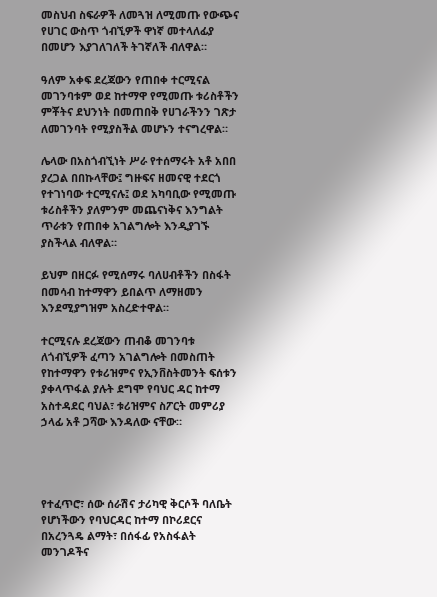መስህብ ስፍራዎች ለመጓዝ ለሚመጡ የውጭና የሀገር ውስጥ ጎብኚዎች ዋነኛ መተላለፊያ በመሆን እያገለገለች ትገኛለች ብለዋል።

ዓለም አቀፍ ደረጃውን የጠበቀ ተርሚናል መገንባቱም ወደ ከተማዋ የሚመጡ ቱሪስቶችን ምቾትና ደህንነት በመጠበቅ የሀገራችንን ገጽታ ለመገንባት የሚያስችል መሆኑን ተናግረዋል።

ሌላው በአስጎብኚነት ሥራ የተሰማሩት አቶ አበበ ያረጋል በበኩላቸው፤ ግዙፍና ዘመናዊ ተደርጎ የተገነባው ተርሚናሉ፤ ወደ አካባቢው የሚመጡ ቱሪስቶችን ያለምንም መጨናነቅና እንግልት ጥራቱን የጠበቀ አገልግሎት እንዲያገኙ ያስችላል ብለዋል።

ይህም በዘርፉ የሚሰማሩ ባለሀብቶችን በስፋት በመሳብ ከተማዋን ይበልጥ ለማዘመን እንደሚያግዝም አስረድተዋል።

ተርሚናሉ ደረጃውን ጠብቆ መገንባቱ ለጎብኚዎች ፈጣን አገልግሎት በመስጠት የከተማዋን የቱሪዝምና የኢንቨስትመንት ፍሰቱን ያቀላጥፋል ያሉት ደግሞ የባህር ዳር ከተማ አስተዳደር ባህል፣ ቱሪዝምና ስፖርት መምሪያ ኃላፊ አቶ ጋሻው እንዳለው ናቸው።




የተፈጥሮ፣ ሰው ሰራሽና ታሪካዊ ቅርሶች ባለቤት የሆነችውን የባህርዳር ከተማ በኮሪደርና በአረንጓዴ ልማት፣ በሰፋፊ የአስፋልት መንገዶችና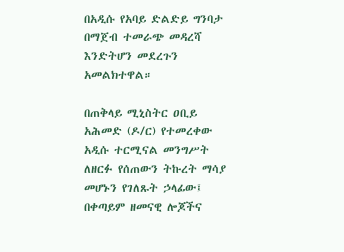በአዲሱ የአባይ ድልድይ ግንባታ በማጀብ ተመራጭ መዳረሻ እንድትሆን መደረጉን አመልክተዋል።

በጠቅላይ ሚኒስትር ዐቢይ አሕመድ (ዶ/ር) የተመረቀው አዲሱ ተርሚናል መንግሥት ለዘርፉ የሰጠውን ትኩረት ማሳያ መሆኑን የገለጹት ኃላፊው፤ በቀጣይም ዘመናዊ ሎጆችና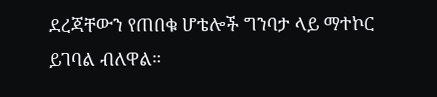ደረጃቸውን የጠበቁ ሆቴሎች ግንባታ ላይ ማተኮር ይገባል ብለዋል።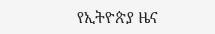የኢትዮጵያ ዜና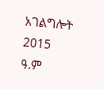አገልግሎት
2015
ዓ.ም